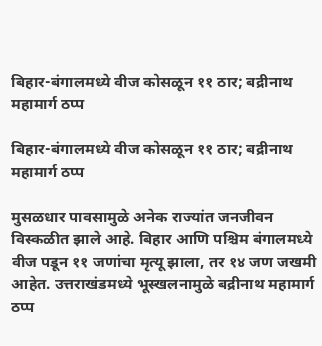बिहार-बंगालमध्ये वीज कोसळून ११ ठार; बद्रीनाथ महामार्ग ठप्प

बिहार-बंगालमध्ये वीज कोसळून ११ ठार; बद्रीनाथ महामार्ग ठप्प

मुसळधार पावसामुळे अनेक राज्यांत जनजीवन विस्कळीत झाले आहे. बिहार आणि पश्चिम बंगालमध्ये वीज पडून ११ जणांचा मृत्यू झाला, तर १४ जण जखमी आहेत. उत्तराखंडमध्ये भूस्खलनामुळे बद्रीनाथ महामार्ग ठप्प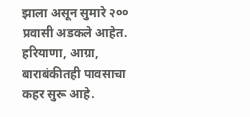झाला असून सुमारे २०० प्रवासी अडकले आहेत. हरियाणा, आग्रा, बाराबंकीतही पावसाचा कहर सुरू आहे.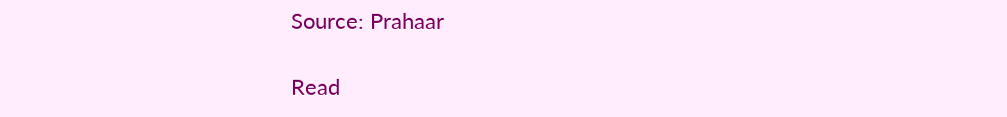Source: Prahaar

Read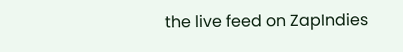the live feed on ZapIndies